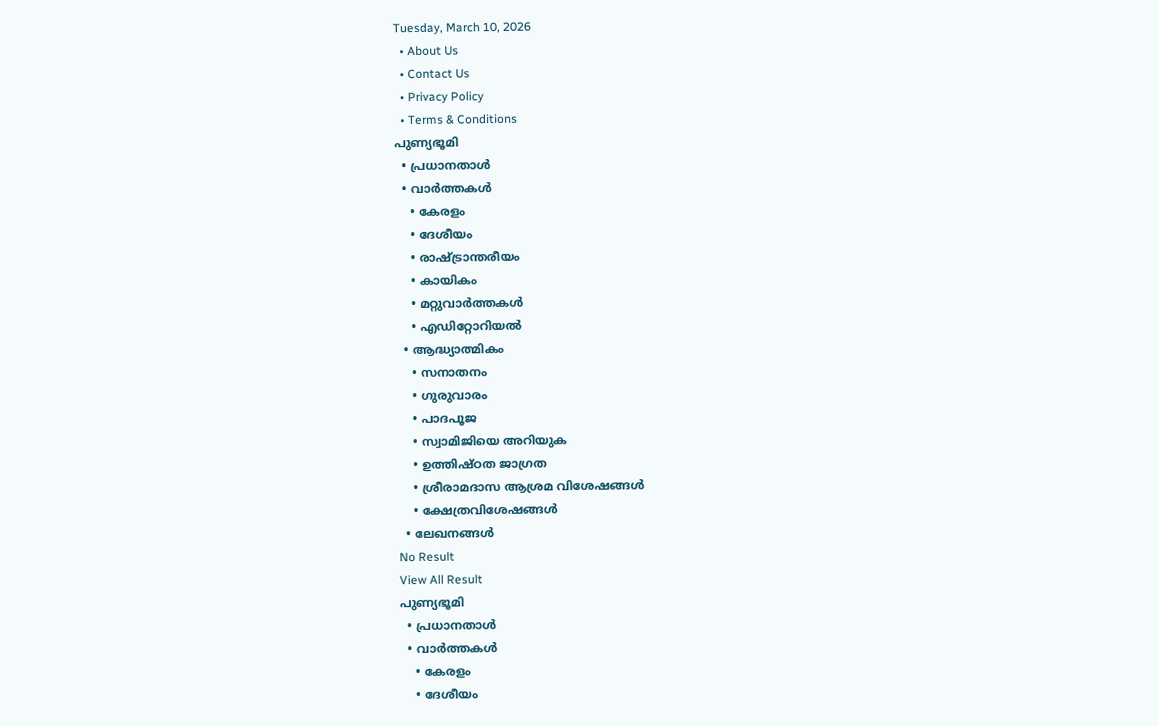Tuesday, March 10, 2026
  • About Us
  • Contact Us
  • Privacy Policy
  • Terms & Conditions
പുണ്യഭൂമി
  • പ്രധാനതാൾ
  • വാർത്തകൾ
    • കേരളം
    • ദേശീയം
    • രാഷ്ട്രാന്തരീയം
    • കായികം
    • മറ്റുവാര്‍ത്തകള്‍
    • എഡിറ്റോറിയല്‍
  • ആദ്ധ്യാത്മികം
    • സനാതനം
    • ഗുരുവാരം
    • പാദപൂജ
    • സ്വാമിജിയെ അറിയുക
    • ഉത്തിഷ്ഠത ജാഗ്രത
    • ശ്രീരാമദാസ ആശ്രമ വിശേഷങ്ങൾ
    • ക്ഷേത്രവിശേഷങ്ങള്‍
  • ലേഖനങ്ങള്‍
No Result
View All Result
പുണ്യഭൂമി
  • പ്രധാനതാൾ
  • വാർത്തകൾ
    • കേരളം
    • ദേശീയം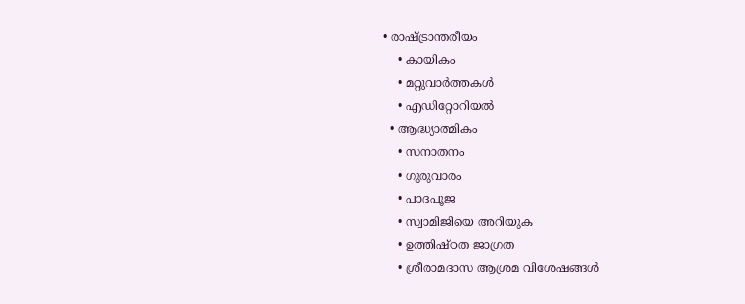• രാഷ്ട്രാന്തരീയം
    • കായികം
    • മറ്റുവാര്‍ത്തകള്‍
    • എഡിറ്റോറിയല്‍
  • ആദ്ധ്യാത്മികം
    • സനാതനം
    • ഗുരുവാരം
    • പാദപൂജ
    • സ്വാമിജിയെ അറിയുക
    • ഉത്തിഷ്ഠത ജാഗ്രത
    • ശ്രീരാമദാസ ആശ്രമ വിശേഷങ്ങൾ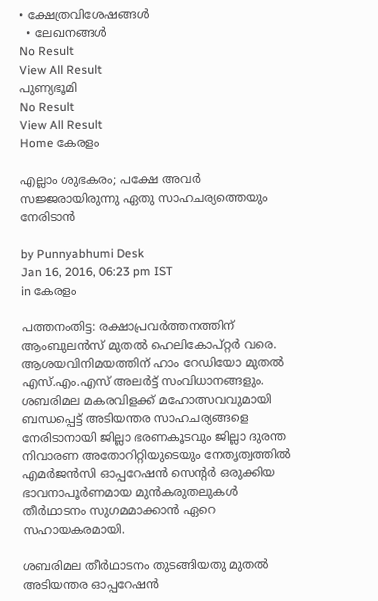• ക്ഷേത്രവിശേഷങ്ങള്‍
  • ലേഖനങ്ങള്‍
No Result
View All Result
പുണ്യഭൂമി
No Result
View All Result
Home കേരളം

എല്ലാം ശുഭകരം; പക്ഷേ അവര്‍ സജ്ജരായിരുന്നു ഏതു സാഹചര്യത്തെയും നേരിടാന്‍

by Punnyabhumi Desk
Jan 16, 2016, 06:23 pm IST
in കേരളം

പത്തനംതിട്ട: രക്ഷാപ്രവര്‍ത്തനത്തിന് ആംബുലന്‍സ് മുതല്‍ ഹെലികോപ്റ്റര്‍ വരെ. ആശയവിനിമയത്തിന് ഹാം റേഡിയോ മുതല്‍ എസ്.എം.എസ് അലര്‍ട്ട് സംവിധാനങ്ങളും. ശബരിമല മകരവിളക്ക് മഹോത്സവവുമായി ബന്ധപ്പെട്ട് അടിയന്തര സാഹചര്യങ്ങളെ നേരിടാനായി ജില്ലാ ഭരണകൂടവും ജില്ലാ ദുരന്ത നിവാരണ അതോറിറ്റിയുടെയും നേതൃത്വത്തില്‍ എമര്‍ജന്‍സി ഓപ്പറേഷന്‍ സെന്‍റര്‍ ഒരുക്കിയ ഭാവനാപൂര്‍ണമായ മുന്‍കരുതലുകള്‍ തീര്‍ഥാടനം സുഗമമാക്കാന്‍ ഏറെ സഹായകരമായി.

ശബരിമല തീര്‍ഥാടനം തുടങ്ങിയതു മുതല്‍ അടിയന്തര ഓപ്പറേഷന്‍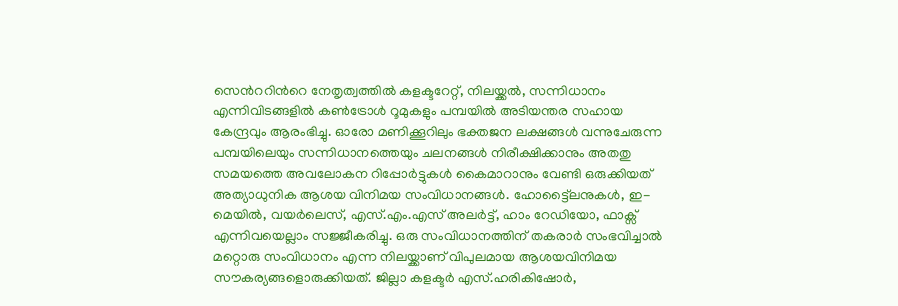സെന്‍ററിന്‍റെ നേതൃത്വത്തില്‍ കളക്ടറേറ്റ്, നിലയ്ക്കല്‍, സന്നിധാനം എന്നിവിടങ്ങളില്‍ കണ്‍ട്രോള്‍ റൂമുകളും പമ്പയില്‍ അടിയന്തര സഹായ കേന്ദ്രവും ആരംഭിച്ചു. ഓരോ മണിക്കൂറിലും ഭക്തജന ലക്ഷങ്ങള്‍ വന്നുചേരുന്ന പമ്പയിലെയും സന്നിധാനത്തെയും ചലനങ്ങള്‍ നിരീക്ഷിക്കാനും അതതു സമയത്തെ അവലോകന റിപ്പോര്‍ട്ടുകള്‍ കൈമാറാനും വേണ്ടി ഒരുക്കിയത് അത്യാധുനിക ആശയ വിനിമയ സംവിധാനങ്ങള്‍. ഹോട്ട്ലൈനുകള്‍, ഇ-മെയില്‍, വയര്‍ലെസ്, എസ്.എം.എസ് അലര്‍ട്ട്, ഹാം റേഡിയോ, ഫാക്സ് എന്നിവയെല്ലാം സജ്ജീകരിച്ചു. ഒരു സംവിധാനത്തിന് തകരാര്‍ സംഭവിച്ചാല്‍ മറ്റൊരു സംവിധാനം എന്ന നിലയ്ക്കാണ് വിപുലമായ ആശയവിനിമയ സൗകര്യങ്ങളൊരുക്കിയത്. ജില്ലാ കളക്ടര്‍ എസ്.ഹരികിഷോര്‍,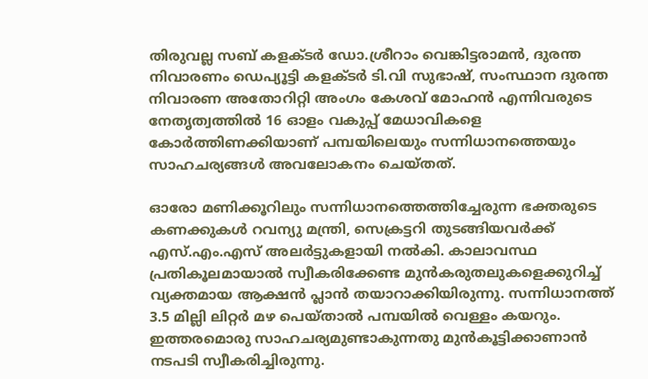തിരുവല്ല സബ് കളക്ടര്‍ ഡോ.ശ്രീറാം വെങ്കിട്ടരാമന്‍, ദുരന്ത നിവാരണം ഡെപ്യൂട്ടി കളക്ടര്‍ ടി.വി സുഭാഷ്, സംസ്ഥാന ദുരന്ത നിവാരണ അതോറിറ്റി അംഗം കേശവ് മോഹന്‍ എന്നിവരുടെ നേതൃത്വത്തില്‍ 16 ഓളം വകുപ്പ് മേധാവികളെ കോര്‍ത്തിണക്കിയാണ് പമ്പയിലെയും സന്നിധാനത്തെയും സാഹചര്യങ്ങള്‍ അവലോകനം ചെയ്തത്.

ഓരോ മണിക്കൂറിലും സന്നിധാനത്തെത്തിച്ചേരുന്ന ഭക്തരുടെ കണക്കുകള്‍ റവന്യു മന്ത്രി, സെക്രട്ടറി തുടങ്ങിയവര്‍ക്ക് എസ്.എം.എസ് അലര്‍ട്ടുകളായി നല്‍കി. കാലാവസ്ഥ പ്രതികൂലമായാല്‍ സ്വീകരിക്കേണ്ട മുന്‍കരുതലുകളെക്കുറിച്ച് വ്യക്തമായ ആക്ഷന്‍ പ്ലാന്‍ തയാറാക്കിയിരുന്നു. സന്നിധാനത്ത് 3.5 മില്ലി ലിറ്റര്‍ മഴ പെയ്താല്‍ പമ്പയില്‍ വെള്ളം കയറും. ഇത്തരമൊരു സാഹചര്യമുണ്ടാകുന്നതു മുന്‍കൂട്ടിക്കാണാന്‍ നടപടി സ്വീകരിച്ചിരുന്നു.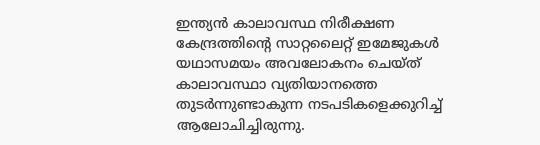ഇന്ത്യന്‍ കാലാവസ്ഥ നിരീക്ഷണ കേന്ദ്രത്തിന്‍റെ സാറ്റലൈറ്റ് ഇമേജുകള്‍ യഥാസമയം അവലോകനം ചെയ്ത് കാലാവസ്ഥാ വ്യതിയാനത്തെ തുടര്‍ന്നുണ്ടാകുന്ന നടപടികളെക്കുറിച്ച് ആലോചിച്ചിരുന്നു.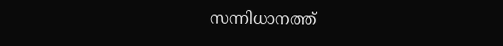സന്നിധാനത്ത്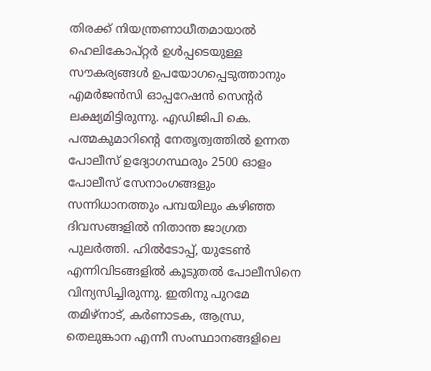തിരക്ക് നിയന്ത്രണാധീതമായാല്‍ ഹെലികോപ്റ്റര്‍ ഉള്‍പ്പടെയുള്ള സൗകര്യങ്ങള്‍ ഉപയോഗപ്പെടുത്താനും എമര്‍ജന്‍സി ഓപ്പറേഷന്‍ സെന്‍റര്‍ ലക്ഷ്യമിട്ടിരുന്നു. എഡിജിപി കെ. പത്മകുമാറിന്‍റെ നേതൃത്വത്തില്‍ ഉന്നത പോലീസ് ഉദ്യോഗസ്ഥരും 2500 ഓളം പോലീസ് സേനാംഗങ്ങളും സന്നിധാനത്തും പമ്പയിലും കഴിഞ്ഞ ദിവസങ്ങളില്‍ നിതാന്ത ജാഗ്രത പുലര്‍ത്തി. ഹില്‍ടോപ്പ്, യുടേണ്‍ എന്നിവിടങ്ങളില്‍ കൂടുതല്‍ പോലീസിനെ വിന്യസിച്ചിരുന്നു. ഇതിനു പുറമേ തമിഴ്നാട്, കര്‍ണാടക, ആന്ധ്ര, തെലുങ്കാന എന്നീ സംസ്ഥാനങ്ങളിലെ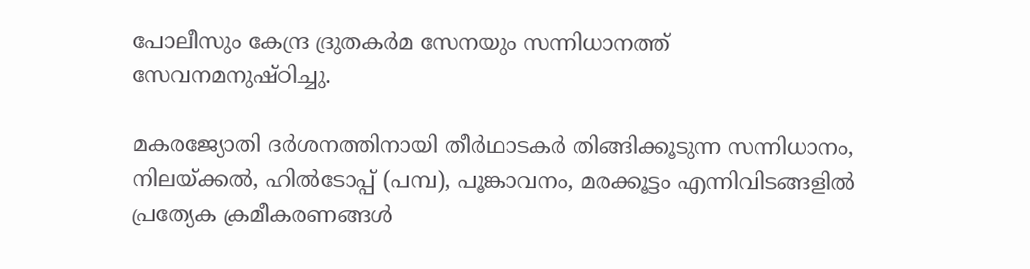പോലീസും കേന്ദ്ര ദ്രുതകര്‍മ സേനയും സന്നിധാനത്ത് സേവനമനുഷ്ഠിച്ചു.

മകരജ്യോതി ദര്‍ശനത്തിനായി തീര്‍ഥാടകര്‍ തിങ്ങിക്കൂടുന്ന സന്നിധാനം, നിലയ്ക്കല്‍, ഹില്‍ടോപ്പ് (പമ്പ), പൂങ്കാവനം, മരക്കൂട്ടം എന്നിവിടങ്ങളില്‍ പ്രത്യേക ക്രമീകരണങ്ങള്‍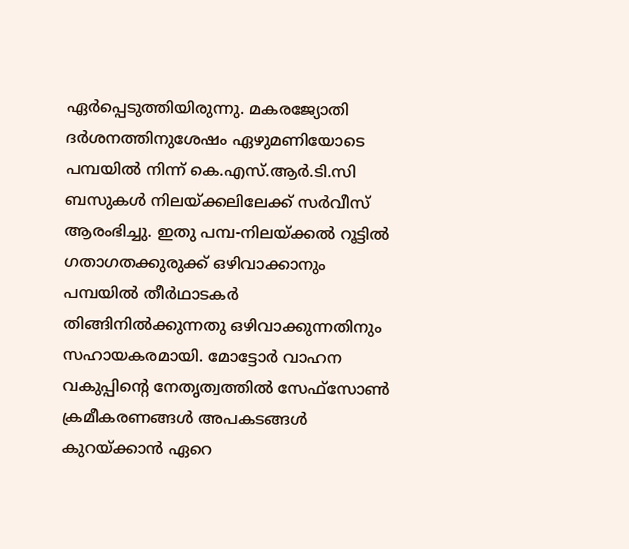ഏര്‍പ്പെടുത്തിയിരുന്നു. മകരജ്യോതി ദര്‍ശനത്തിനുശേഷം ഏഴുമണിയോടെ പമ്പയില്‍ നിന്ന് കെ.എസ്.ആര്‍.ടി.സി ബസുകള്‍ നിലയ്ക്കലിലേക്ക് സര്‍വീസ് ആരംഭിച്ചു. ഇതു പമ്പ-നിലയ്ക്കല്‍ റൂട്ടില്‍ ഗതാഗതക്കുരുക്ക് ഒഴിവാക്കാനും പമ്പയില്‍ തീര്‍ഥാടകര്‍ തിങ്ങിനില്‍ക്കുന്നതു ഒഴിവാക്കുന്നതിനും സഹായകരമായി. മോട്ടോര്‍ വാഹന വകുപ്പിന്‍റെ നേതൃത്വത്തില്‍ സേഫ്സോണ്‍ ക്രമീകരണങ്ങള്‍ അപകടങ്ങള്‍ കുറയ്ക്കാന്‍ ഏറെ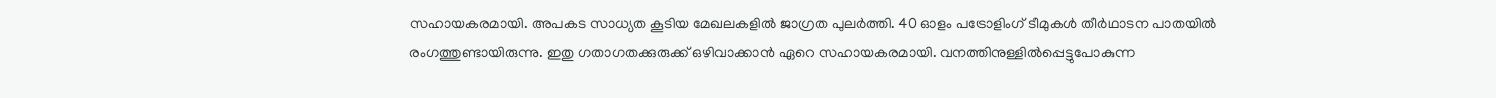സഹായകരമായി. അപകട സാധ്യത കൂടിയ മേഖലകളില്‍ ജാഗ്രത പുലര്‍ത്തി. 40 ഓളം പട്രോളിംഗ് ടീമുകള്‍ തീര്‍ഥാടന പാതയില്‍ രംഗത്തുണ്ടായിരുന്നു. ഇതു ഗതാഗതക്കുരുക്ക് ഒഴിവാക്കാന്‍ ഏറെ സഹായകരമായി. വനത്തിനുള്ളില്‍പ്പെട്ടുപോകുന്ന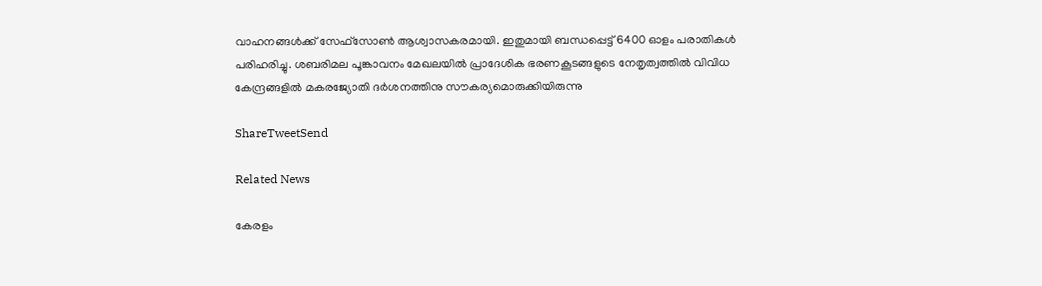വാഹനങ്ങള്‍ക്ക് സേഫ്സോണ്‍ ആശ്വാസകരമായി. ഇതുമായി ബന്ധപ്പെട്ട് 6400 ഓളം പരാതികള്‍ പരിഹരിച്ചു. ശബരിമല പൂങ്കാവനം മേഖലയില്‍ പ്രാദേശിക ഭരണകൂടങ്ങളുടെ നേതൃത്വത്തില്‍ വിവിധ കേന്ദ്രങ്ങളില്‍ മകരജ്യോതി ദര്‍ശനത്തിനു സൗകര്യമൊരുക്കിയിരുന്നു

ShareTweetSend

Related News

കേരളം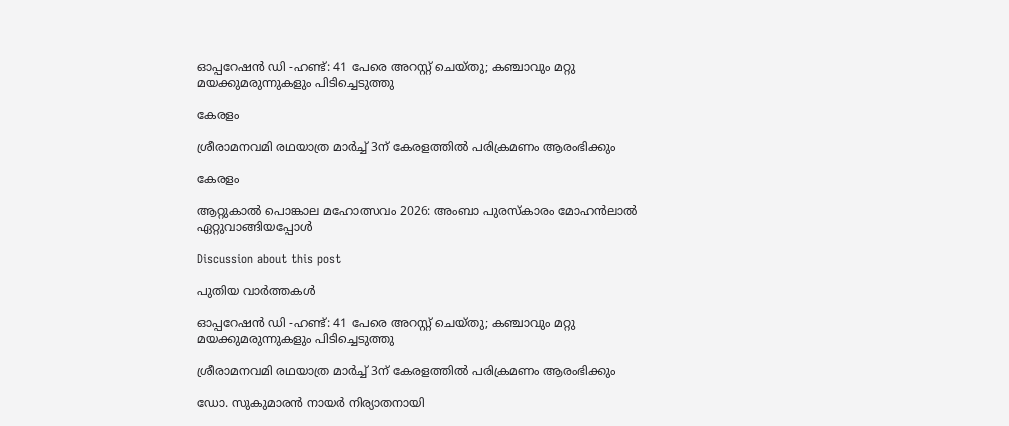ഓപ്പറേഷൻ ഡി -ഹണ്ട്: 41 പേരെ അറസ്റ്റ് ചെയ്തു; കഞ്ചാവും മറ്റു മയക്കുമരുന്നുകളും പിടിച്ചെടുത്തു

കേരളം

ശ്രീരാമനവമി രഥയാത്ര മാര്‍ച്ച് 3ന് കേരളത്തില്‍ പരിക്രമണം ആരംഭിക്കും

കേരളം

ആറ്റുകാല്‍ പൊങ്കാല മഹോത്സവം 2026: അംബാ പുരസ്‌കാരം മോഹന്‍ലാല്‍ ഏറ്റുവാങ്ങിയപ്പോള്‍

Discussion about this post

പുതിയ വാർത്തകൾ

ഓപ്പറേഷൻ ഡി -ഹണ്ട്: 41 പേരെ അറസ്റ്റ് ചെയ്തു; കഞ്ചാവും മറ്റു മയക്കുമരുന്നുകളും പിടിച്ചെടുത്തു

ശ്രീരാമനവമി രഥയാത്ര മാര്‍ച്ച് 3ന് കേരളത്തില്‍ പരിക്രമണം ആരംഭിക്കും

ഡോ. സുകുമാരന്‍ നായര്‍ നിര്യാതനായി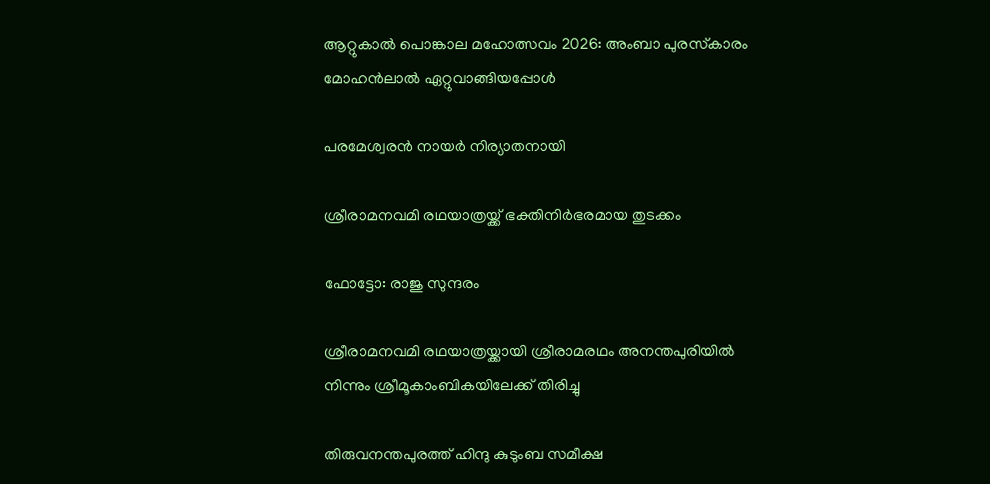ആറ്റുകാല്‍ പൊങ്കാല മഹോത്സവം 2026: അംബാ പുരസ്‌കാരം മോഹന്‍ലാല്‍ ഏറ്റുവാങ്ങിയപ്പോള്‍

പരമേശ്വരന്‍ നായര്‍ നിര്യാതനായി

ശ്രീരാമനവമി രഥയാത്രയ്ക്ക് ഭക്തിനിര്‍ഭരമായ തുടക്കം

ഫോട്ടോ: രാജു സുന്ദരം

ശ്രീരാമനവമി രഥയാത്രയ്ക്കായി ശ്രീരാമരഥം അനന്തപുരിയില്‍ നിന്നും ശ്രീമൂകാംബികയിലേക്ക് തിരിച്ചു

തിരുവനന്തപുരത്ത് ഹിന്ദു കുടുംബ സമീക്ഷ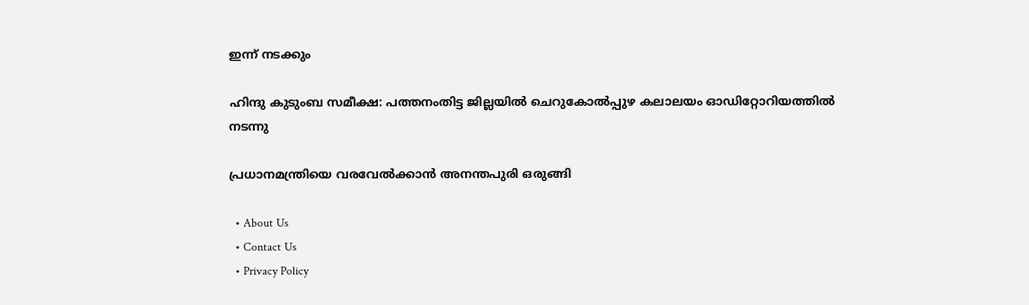ഇന്ന് നടക്കും

ഹിന്ദു കുടുംബ സമീക്ഷ: പത്തനംതിട്ട ജില്ലയില്‍ ചെറുകോല്‍പ്പുഴ കലാലയം ഓഡിറ്റോറിയത്തില്‍ നടന്നു

പ്രധാനമന്ത്രിയെ വരവേല്‍ക്കാന്‍ അനന്തപുരി ഒരുങ്ങി

  • About Us
  • Contact Us
  • Privacy Policy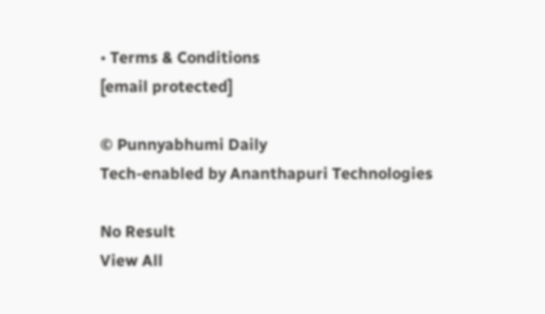• Terms & Conditions
[email protected]

© Punnyabhumi Daily
Tech-enabled by Ananthapuri Technologies

No Result
View All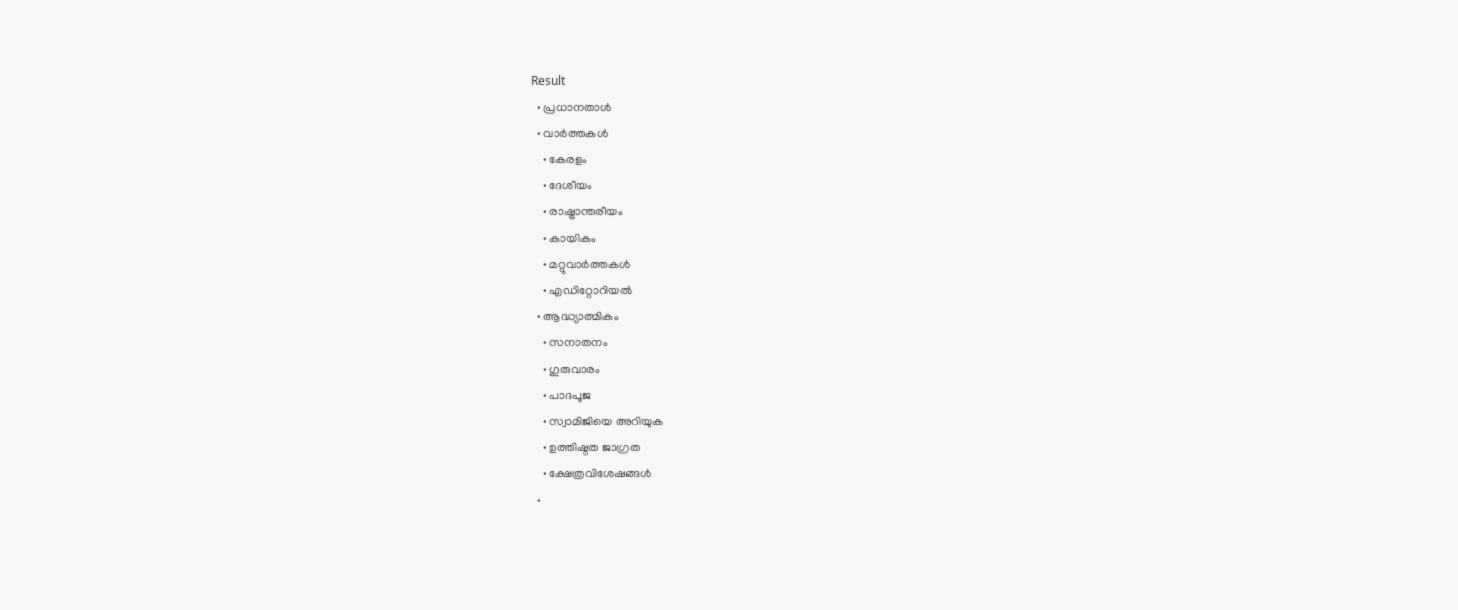Result
  • പ്രധാനതാൾ
  • വാർത്തകൾ
    • കേരളം
    • ദേശീയം
    • രാഷ്ട്രാന്തരീയം
    • കായികം
    • മറ്റുവാര്‍ത്തകള്‍
    • എഡിറ്റോറിയല്‍
  • ആദ്ധ്യാത്മികം
    • സനാതനം
    • ഗുരുവാരം
    • പാദപൂജ
    • സ്വാമിജിയെ അറിയുക
    • ഉത്തിഷ്ഠത ജാഗ്രത
    • ക്ഷേത്രവിശേഷങ്ങള്‍
  •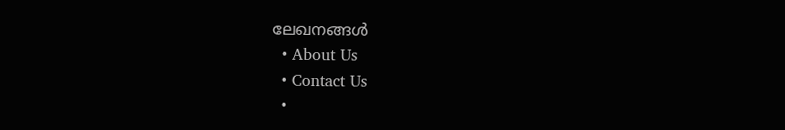ലേഖനങ്ങള്‍
  • About Us
  • Contact Us
  •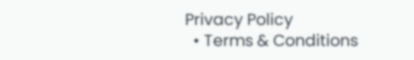Privacy Policy
  • Terms & Conditions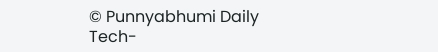© Punnyabhumi Daily
Tech-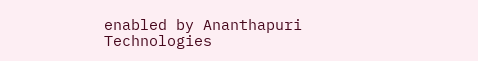enabled by Ananthapuri Technologies